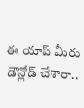ఈ యాప్ మీరు డౌన్లోడ్ చేశారా..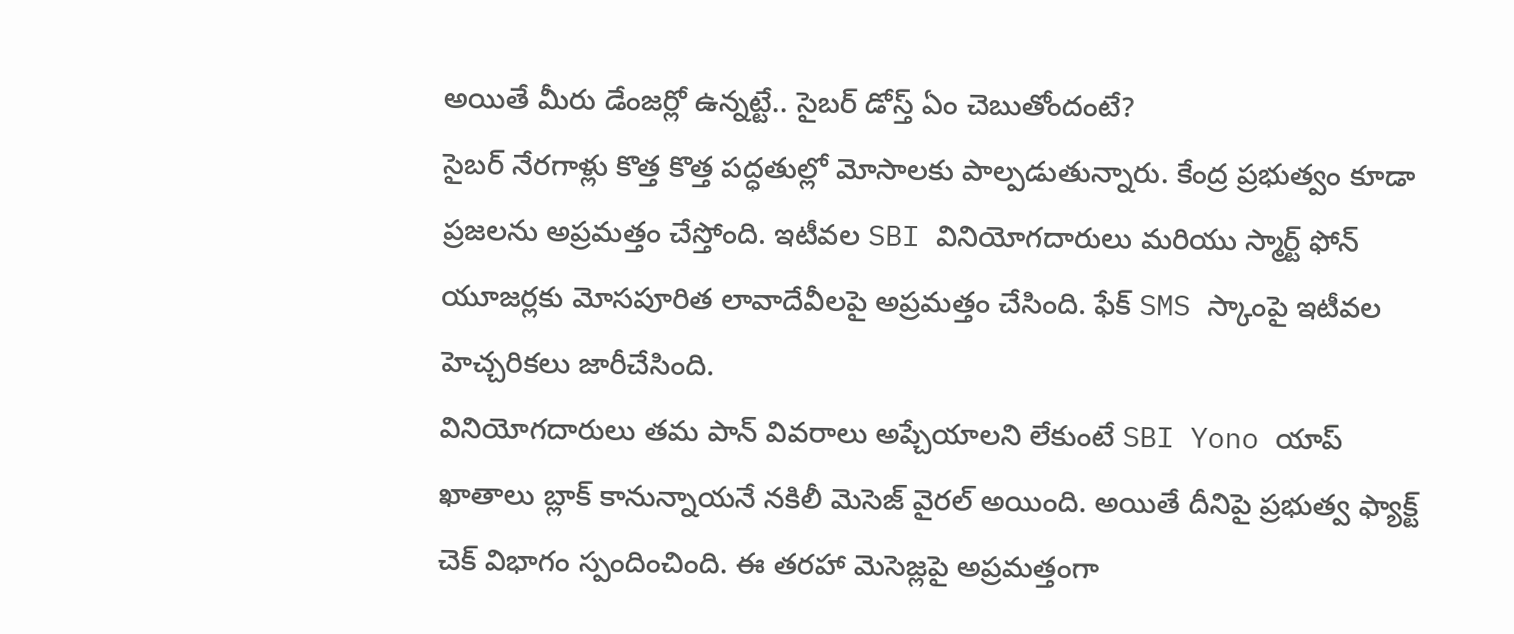అయితే మీరు డేంజర్లో ఉన్నట్టే.. సైబర్ డోస్త్ ఏం చెబుతోందంటే?
సైబర్ నేరగాళ్లు కొత్త కొత్త పద్ధతుల్లో మోసాలకు పాల్పడుతున్నారు. కేంద్ర ప్రభుత్వం కూడా ప్రజలను అప్రమత్తం చేస్తోంది. ఇటీవల SBI వినియోగదారులు మరియు స్మార్ట్ ఫోన్ యూజర్లకు మోసపూరిత లావాదేవీలపై అప్రమత్తం చేసింది. ఫేక్ SMS స్కాంపై ఇటీవల హెచ్చరికలు జారీచేసింది.
వినియోగదారులు తమ పాన్ వివరాలు అప్చేయాలని లేకుంటే SBI Yono యాప్ ఖాతాలు బ్లాక్ కానున్నాయనే నకిలీ మెసెజ్ వైరల్ అయింది. అయితే దీనిపై ప్రభుత్వ ఫ్యాక్ట్ చెక్ విభాగం స్పందించింది. ఈ తరహా మెసెజ్లపై అప్రమత్తంగా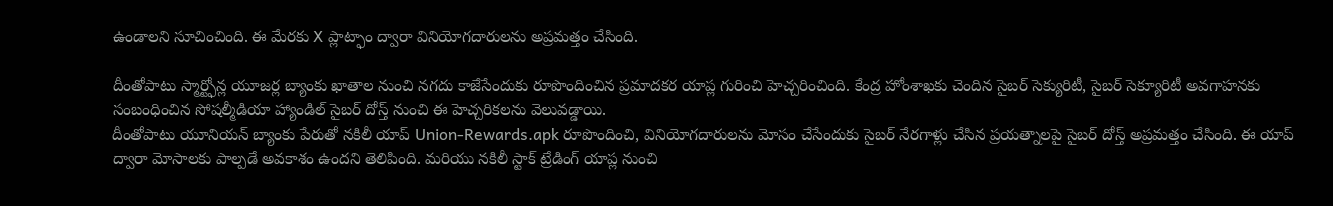ఉండాలని సూచించింది. ఈ మేరకు X ప్లాట్ఫాం ద్వారా వినియోగదారులను అప్రమత్తం చేసింది.

దీంతోపాటు స్మార్ట్ఫోన్ల యూజర్ల బ్యాంకు ఖాతాల నుంచి నగదు కాజేసేందుకు రూపొందించిన ప్రమాదకర యాప్ల గురించి హెచ్చరించింది. కేంద్ర హోంశాఖకు చెందిన సైబర్ సెక్యురిటీ, సైబర్ సెక్యూరిటీ అవగాహనకు సంబంధించిన సోషల్మీడియా హ్యాండిల్ సైబర్ దోస్త్ నుంచి ఈ హెచ్చరికలను వెలువడ్డాయి.
దీంతోపాటు యూనియన్ బ్యాంకు పేరుతో నకిలీ యాప్ Union-Rewards.apk రూపొందించి, వినియోగదారులను మోసం చేసేందుకు సైబర్ నేరగాళ్లు చేసిన ప్రయత్నాలపై సైబర్ దోస్త్ అప్రమత్తం చేసింది. ఈ యాప్ ద్వారా మోసాలకు పాల్పడే అవకాశం ఉందని తెలిపింది. మరియు నకిలీ స్టాక్ ట్రేడింగ్ యాప్ల నుంచి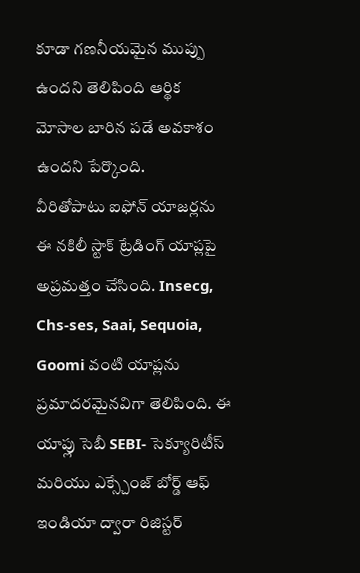కూడా గణనీయమైన ముప్పు ఉందని తెలిపింది ఆర్థిక మోసాల బారిన పడే అవకాశం ఉందని పేర్కొంది.
వీరితోపాటు ఐఫోన్ యాజర్లను ఈ నకిలీ స్టాక్ ట్రేడింగ్ యాప్లపై అప్రమత్తం చేసింది. Insecg, Chs-ses, Saai, Sequoia, Goomi వంటి యాప్లను ప్రమాదరమైనవిగా తెలిపింది. ఈ యాప్లు సెబీ SEBI- సెక్యూరిటీస్ మరియు ఎక్స్చేంజ్ బోర్డ్ ఆఫ్ ఇండియా ద్వారా రిజిస్టర్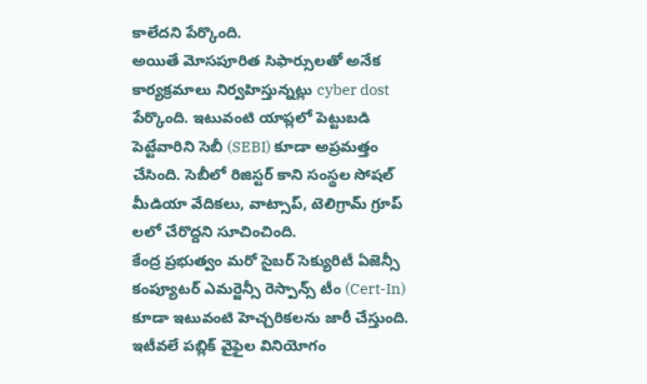కాలేదని పేర్కొంది.
అయితే మోసపూరిత సిఫార్సులతో అనేక కార్యక్రమాలు నిర్వహిస్తున్నట్లు cyber dost పేర్కొంది. ఇటువంటి యాప్లలో పెట్టుబడి పెట్టేవారిని సెబీ (SEBI) కూడా అప్రమత్తం చేసింది. సెబీలో రిజిస్టర్ కాని సంస్థల సోషల్ మీడియా వేదికలు, వాట్సాప్, టెలిగ్రామ్ గ్రూప్ లలో చేరొద్దని సూచించింది.
కేంద్ర ప్రభుత్వం మరో సైబర్ సెక్యురిటీ ఏజెన్సీ కంప్యూటర్ ఎమర్జెన్సీ రెస్పాన్స్ టీం (Cert-In) కూడా ఇటువంటి హెచ్చరికలను జారీ చేస్తుంది. ఇటీవలే పబ్లిక్ వైఫైల వినియోగం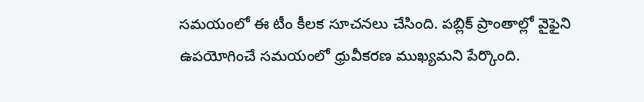సమయంలో ఈ టీం కీలక సూచనలు చేసింది. పబ్లిక్ ప్రాంతాల్లో వైఫైని ఉపయోగించే సమయంలో ధ్రువీకరణ ముఖ్యమని పేర్కొంది.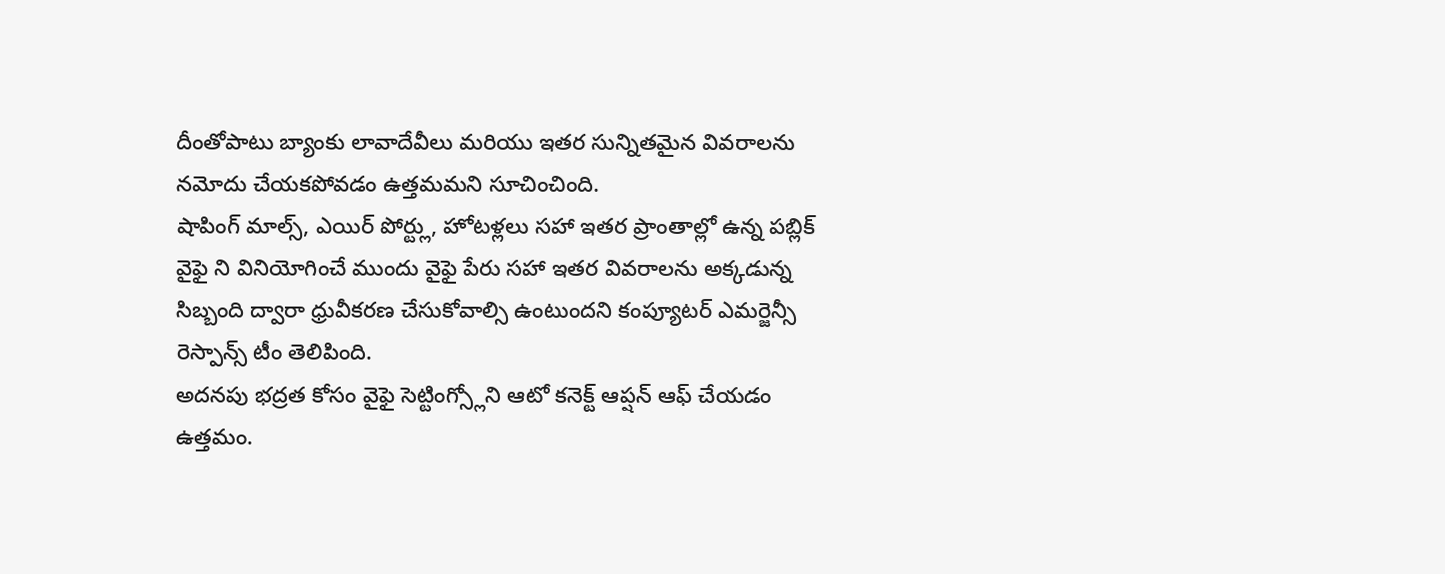దీంతోపాటు బ్యాంకు లావాదేవీలు మరియు ఇతర సున్నితమైన వివరాలను నమోదు చేయకపోవడం ఉత్తమమని సూచించింది.
షాపింగ్ మాల్స్, ఎయిర్ పోర్ట్లు, హోటళ్లలు సహా ఇతర ప్రాంతాల్లో ఉన్న పబ్లిక్ వైఫై ని వినియోగించే ముందు వైఫై పేరు సహా ఇతర వివరాలను అక్కడున్న సిబ్బంది ద్వారా ధ్రువీకరణ చేసుకోవాల్సి ఉంటుందని కంప్యూటర్ ఎమర్జెన్సీ రెస్పాన్స్ టీం తెలిపింది.
అదనపు భద్రత కోసం వైఫై సెట్టింగ్స్లోని ఆటో కనెక్ట్ ఆప్షన్ ఆఫ్ చేయడం ఉత్తమం.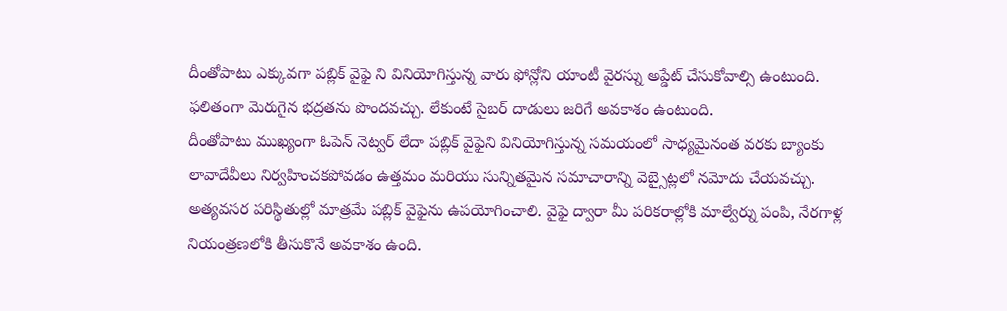దీంతోపాటు ఎక్కువగా పబ్లిక్ వైఫై ని వినియోగిస్తున్న వారు ఫోన్లోని యాంటీ వైరస్ను అప్డేట్ చేసుకోవాల్సి ఉంటుంది. ఫలితంగా మెరుగైన భద్రతను పొందవచ్చు. లేకుంటే సైబర్ దాడులు జరిగే అవకాశం ఉంటుంది.
దీంతోపాటు ముఖ్యంగా ఓపెన్ నెట్వర్ లేదా పబ్లిక్ వైఫైని వినియోగిస్తున్న సమయంలో సాధ్యమైనంత వరకు బ్యాంకు లావాదేవీలు నిర్వహించకపోవడం ఉత్తమం మరియు సున్నితమైన సమాచారాన్ని వెబ్సైట్లలో నమోదు చేయవచ్చు. అత్యవసర పరిస్థితుల్లో మాత్రమే పబ్లిక్ వైఫైను ఉపయోగించాలి. వైఫై ద్వారా మీ పరికరాల్లోకి మాల్వేర్ను పంపి, నేరగాళ్ల నియంత్రణలోకి తీసుకొనే అవకాశం ఉంది.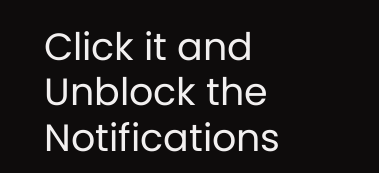Click it and Unblock the Notifications